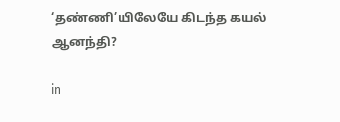‘தண்ணி’யிலேயே கிடந்த கயல் ஆனந்தி?

in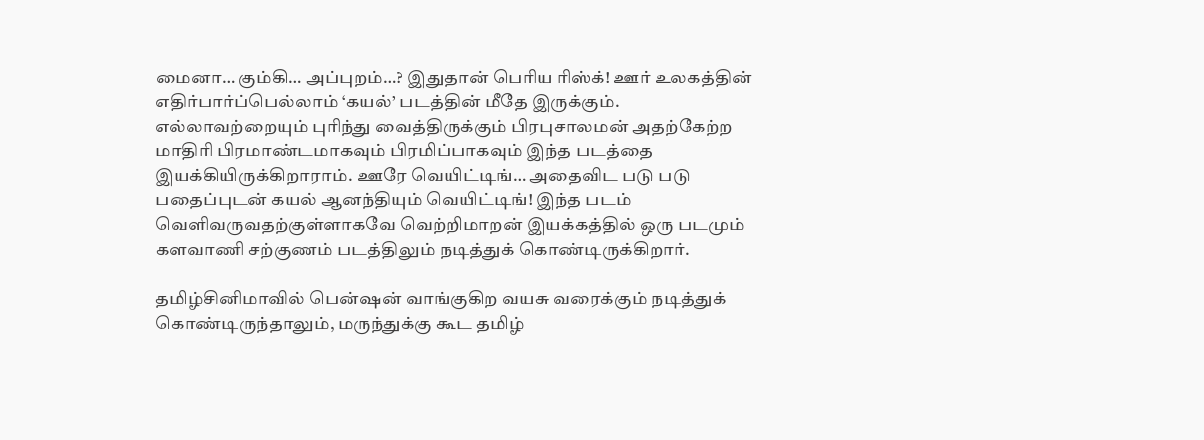மைனா… கும்கி… அப்புறம்…? இதுதான் பெரிய ரிஸ்க்! ஊர் உலகத்தின் எதிர்பார்ப்பெல்லாம் ‘கயல்’ படத்தின் மீதே இருக்கும். எல்லாவற்றையும் புரிந்து வைத்திருக்கும் பிரபுசாலமன் அதற்கேற்ற மாதிரி பிரமாண்டமாகவும் பிரமிப்பாகவும் இந்த படத்தை இயக்கியிருக்கிறாராம். ஊரே வெயிட்டிங்… அதைவிட படு படு பதைப்புடன் கயல் ஆனந்தியும் வெயிட்டிங்! இந்த படம் வெளிவருவதற்குள்ளாகவே வெற்றிமாறன் இயக்கத்தில் ஒரு படமும் களவாணி சற்குணம் படத்திலும் நடித்துக் கொண்டிருக்கிறார்.

தமிழ்சினிமாவில் பென்ஷன் வாங்குகிற வயசு வரைக்கும் நடித்துக் கொண்டிருந்தாலும், மருந்துக்கு கூட தமிழ்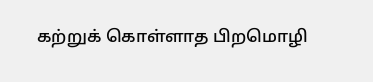கற்றுக் கொள்ளாத பிறமொழி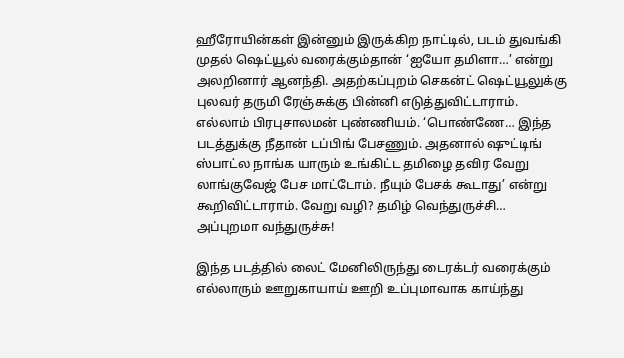ஹீரோயின்கள் இன்னும் இருக்கிற நாட்டில், படம் துவங்கி முதல் ஷெட்யூல் வரைக்கும்தான் ‘ஐயோ தமிளா…’ என்று அலறினார் ஆனந்தி. அதற்கப்புறம் செகன்ட் ஷெட்யூலுக்கு புலவர் தருமி ரேஞ்சுக்கு பின்னி எடுத்துவிட்டாராம். எல்லாம் பிரபுசாலமன் புண்ணியம். ‘பொண்ணே… இந்த படத்துக்கு நீதான் டப்பிங் பேசணும். அதனால் ஷுட்டிங் ஸ்பாட்ல நாங்க யாரும் உங்கிட்ட தமிழை தவிர வேறு லாங்குவேஜ் பேச மாட்டோம். நீயும் பேசக் கூடாது’ என்று கூறிவிட்டாராம். வேறு வழி? தமிழ் வெந்துருச்சி… அப்புறமா வந்துருச்சு!

இந்த படத்தில் லைட் மேனிலிருந்து டைரக்டர் வரைக்கும் எல்லாரும் ஊறுகாயாய் ஊறி உப்புமாவாக காய்ந்து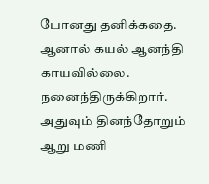போனது தனிக்கதை. ஆனால் கயல் ஆனந்தி காயவில்லை. நனைந்திருக்கிறார். அதுவும் தினந்தோறும் ஆறு மணி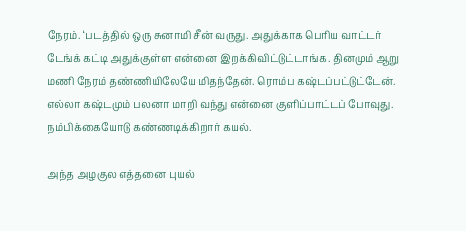நேரம். ‘படத்தில் ஒரு சுனாமி சீன் வருது. அதுக்காக பெரிய வாட்டர் டேங்க் கட்டி அதுக்குள்ள என்னை இறக்கிவிட்டுட்டாங்க. தினமும் ஆறு மணி நேரம் தண்ணியிலேயே மிதந்தேன். ரொம்ப கஷ்டப்பட்டுட்டேன். எல்லா கஷ்டமும் பலனா மாறி வந்து என்னை குளிப்பாட்டப் போவுது. நம்பிக்கையோடு கண்ணடிக்கிறார் கயல்.

அந்த அழகுல எத்தனை புயல்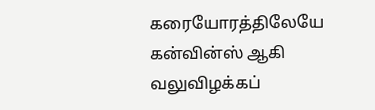கரையோரத்திலேயே கன்வின்ஸ் ஆகி வலுவிழக்கப்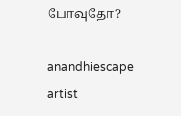போவுதோ?

anandhiescape artist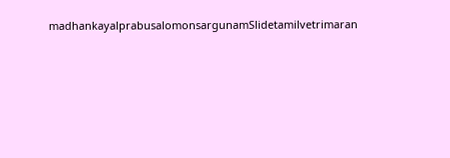madhankayalprabusalomonsargunamSlidetamilvetrimaran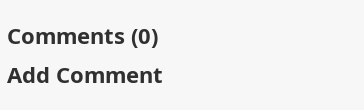Comments (0)
Add Comment